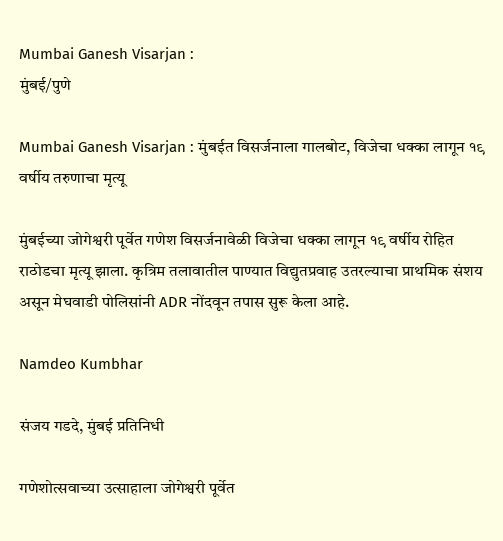Mumbai Ganesh Visarjan :
मुंबई/पुणे

Mumbai Ganesh Visarjan : मुंबईत विसर्जनाला गालबोट, विजेचा धक्का लागून १९ वर्षीय तरुणाचा मृत्यू

मुंबईच्या जोगेश्वरी पूर्वेत गणेश विसर्जनावेळी विजेचा धक्का लागून १९ वर्षीय रोहित राठोडचा मृत्यू झाला. कृत्रिम तलावातील पाण्यात विद्युतप्रवाह उतरल्याचा प्राथमिक संशय असून मेघवाडी पोलिसांनी ADR नोंदवून तपास सुरू केला आहे.

Namdeo Kumbhar

संजय गडदे, मुंबई प्रतिनिधी

गणेशोत्सवाच्या उत्साहाला जोगेश्वरी पूर्वेत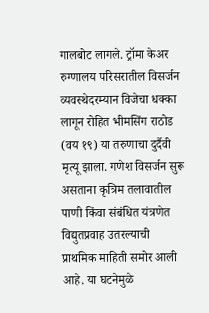गालबोट लागले. ट्रॉमा केअर रुग्णालय परिसरातील विसर्जन व्यवस्थेदरम्यान विजेचा धक्का लागून रोहित भीमसिंग राठोड (वय १९) या तरुणाचा दुर्दैवी मृत्यू झाला. गणेश विसर्जन सुरू असताना कृत्रिम तलावातील पाणी किंवा संबंधित यंत्रणेत विद्युतप्रवाह उतरल्याची प्राथमिक माहिती समोर आली आहे. या घटनेमुळे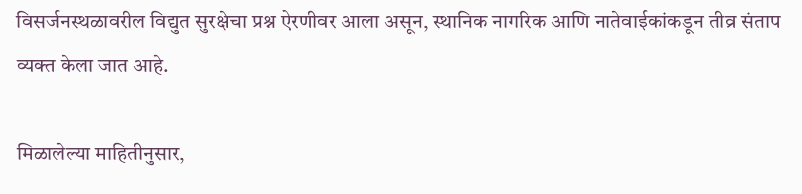विसर्जनस्थळावरील विद्युत सुरक्षेचा प्रश्न ऐरणीवर आला असून, स्थानिक नागरिक आणि नातेवाईकांकडून तीव्र संताप व्यक्त केला जात आहे.

मिळालेल्या माहितीनुसार,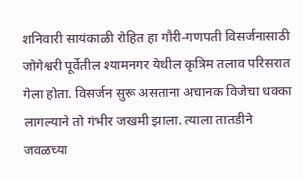शनिवारी सायंकाळी रोहित हा गौरी-गणपती विसर्जनासाठी जोगेश्वरी पूर्वेतील श्यामनगर येथील कृत्रिम तलाव परिसरात गेला होता. विसर्जन सुरू असताना अचानक विजेचा धक्का लागल्याने तो गंभीर जखमी झाला. त्याला तातडीने जवळच्या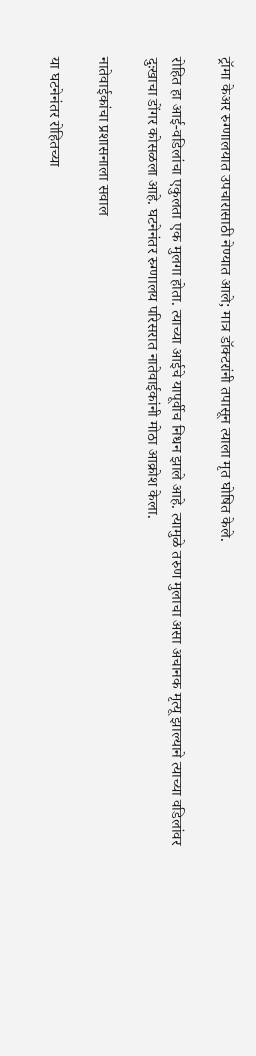ट्रॉमा केअर रुग्णालयात उपचारासाठी नेण्यात आले; मात्र डॉक्टरांनी तपासून त्याला मृत घोषित केले.

रोहित हा आई-वडिलांचा एकुलता एक मुलगा होता. त्याच्या आईचे यापूर्वीच निधन झाले आहे. त्यामुळे तरुण मुलाचा असा अचानक मृत्यू झाल्याने त्याच्या वडिलांवर दुःखाचा डोंगर कोसळला आहे. घटनेनंतर रुग्णालय परिसरात नातेवाईकांनी मोठा आक्रोश केला.

नातेवाईकांचा प्रशासनाला सवाल

या घटनेनंतर रोहितच्या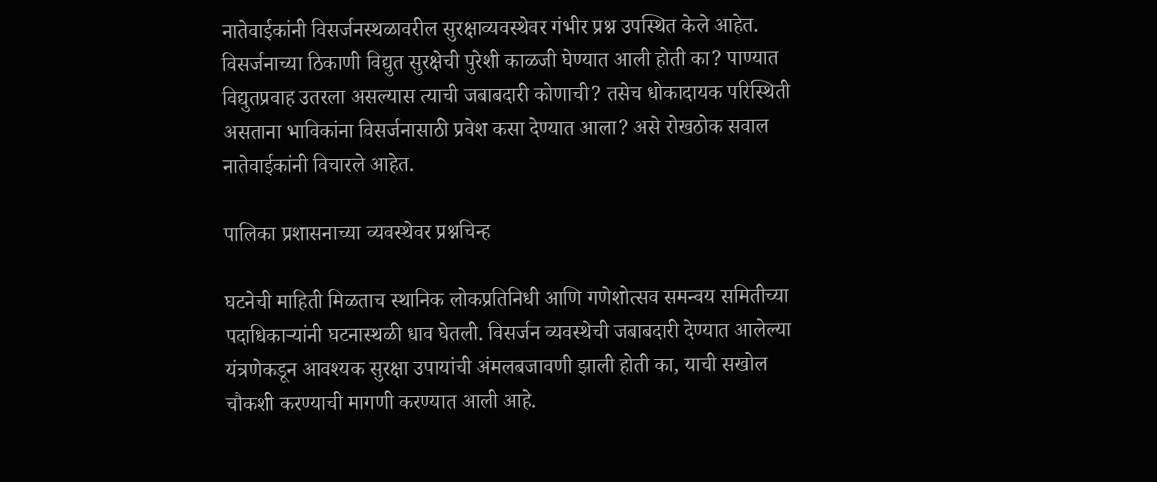नातेवाईकांनी विसर्जनस्थळावरील सुरक्षाव्यवस्थेवर गंभीर प्रश्न उपस्थित केले आहेत. विसर्जनाच्या ठिकाणी विद्युत सुरक्षेची पुरेशी काळजी घेण्यात आली होती का? पाण्यात विद्युतप्रवाह उतरला असल्यास त्याची जबाबदारी कोणाची? तसेच धोकादायक परिस्थिती असताना भाविकांना विसर्जनासाठी प्रवेश कसा देण्यात आला? असे रोखठोक सवाल नातेवाईकांनी विचारले आहेत.

पालिका प्रशासनाच्या व्यवस्थेवर प्रश्नचिन्ह

घटनेची माहिती मिळताच स्थानिक लोकप्रतिनिधी आणि गणेशोत्सव समन्वय समितीच्या पदाधिकाऱ्यांनी घटनास्थळी धाव घेतली. विसर्जन व्यवस्थेची जबाबदारी देण्यात आलेल्या यंत्रणेकडून आवश्यक सुरक्षा उपायांची अंमलबजावणी झाली होती का, याची सखोल चौकशी करण्याची मागणी करण्यात आली आहे.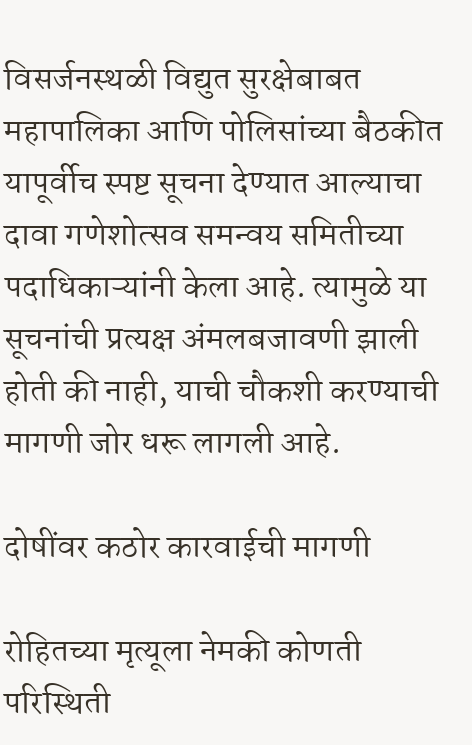विसर्जनस्थळी विद्युत सुरक्षेबाबत महापालिका आणि पोलिसांच्या बैठकीत यापूर्वीच स्पष्ट सूचना देण्यात आल्याचा दावा गणेशोत्सव समन्वय समितीच्या पदाधिकाऱ्यांनी केला आहे. त्यामुळे या सूचनांची प्रत्यक्ष अंमलबजावणी झाली होती की नाही, याची चौकशी करण्याची मागणी जोर धरू लागली आहे.

दोषींवर कठोर कारवाईची मागणी

रोहितच्या मृत्यूला नेमकी कोणती परिस्थिती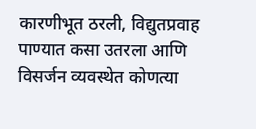कारणीभूत ठरली, विद्युतप्रवाह पाण्यात कसा उतरला आणि विसर्जन व्यवस्थेत कोणत्या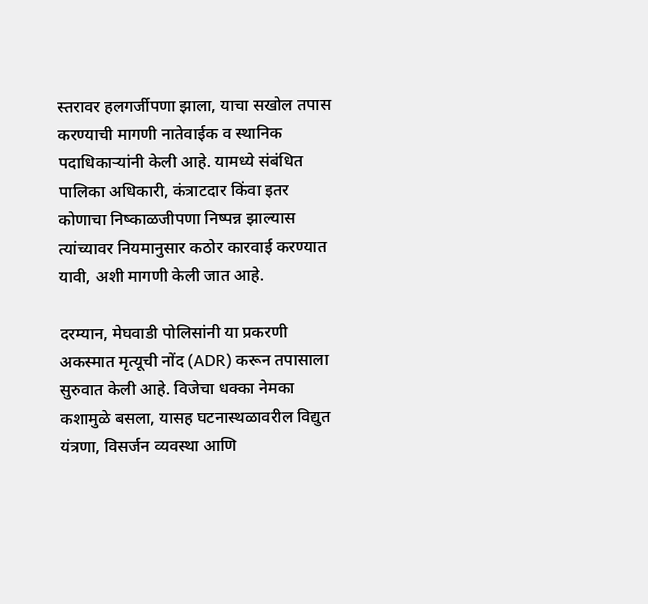स्तरावर हलगर्जीपणा झाला, याचा सखोल तपास करण्याची मागणी नातेवाईक व स्थानिक पदाधिकाऱ्यांनी केली आहे. यामध्ये संबंधित पालिका अधिकारी, कंत्राटदार किंवा इतर कोणाचा निष्काळजीपणा निष्पन्न झाल्यास त्यांच्यावर नियमानुसार कठोर कारवाई करण्यात यावी, अशी मागणी केली जात आहे.

दरम्यान, मेघवाडी पोलिसांनी या प्रकरणी अकस्मात मृत्यूची नोंद (ADR) करून तपासाला सुरुवात केली आहे. विजेचा धक्का नेमका कशामुळे बसला, यासह घटनास्थळावरील विद्युत यंत्रणा, विसर्जन व्यवस्था आणि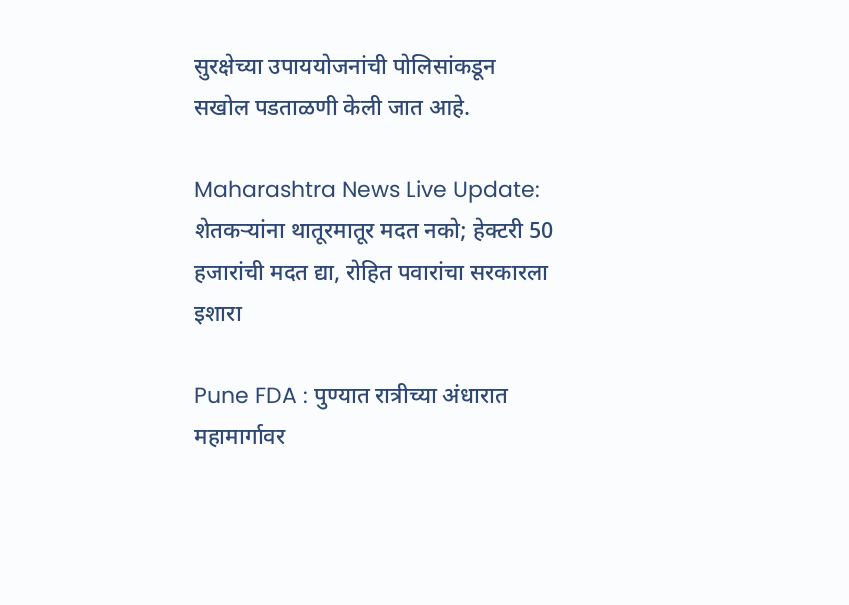सुरक्षेच्या उपाययोजनांची पोलिसांकडून सखोल पडताळणी केली जात आहे.

Maharashtra News Live Update: शेतकऱ्यांना थातूरमातूर मदत नको; हेक्टरी 50 हजारांची मदत द्या, रोहित पवारांचा सरकारला इशारा

Pune FDA : पुण्यात रात्रीच्या अंधारात महामार्गावर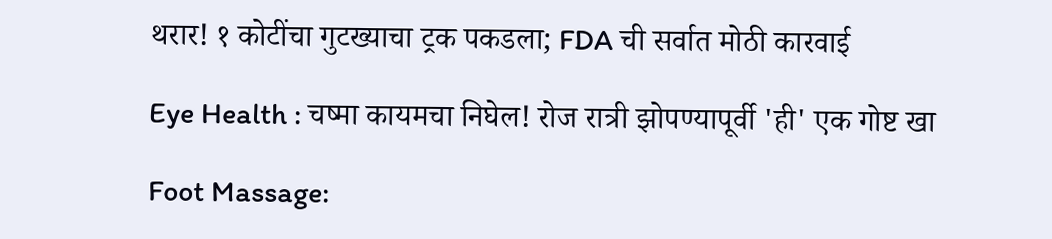थरार! १ कोटींचा गुटख्याचा ट्रक पकडला; FDA ची सर्वात मोठी कारवाई

Eye Health : चष्मा कायमचा निघेल! रोज रात्री झोपण्यापूर्वी 'ही' एक गोष्ट खा

Foot Massage: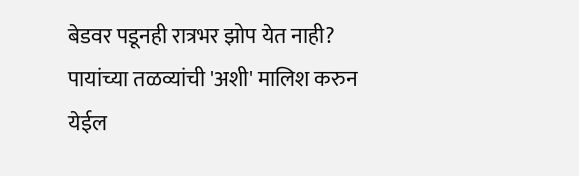बेडवर पडूनही रात्रभर झोप येत नाही? पायांच्या तळव्यांची 'अशी' मालिश करुन येईल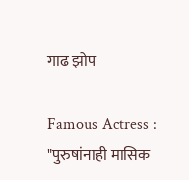गाढ झोप

Famous Actress : "पुरुषांनाही मासिक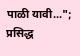पाळी यावी..."; प्रसिद्ध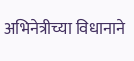अभिनेत्रीच्या विधानाने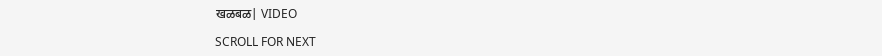खळबळ| VIDEO

SCROLL FOR NEXT